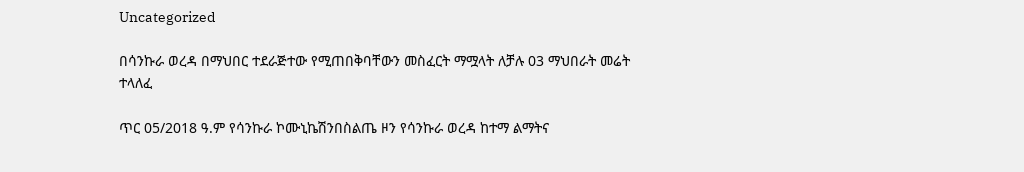Uncategorized

በሳንኩራ ወረዳ በማህበር ተደራጅተው የሚጠበቅባቸውን መስፈርት ማሟላት ለቻሉ 03 ማህበራት መሬት ተላለፈ

ጥር 05/2018 ዓ.ም የሳንኩራ ኮሙኒኬሽንበስልጤ ዞን የሳንኩራ ወረዳ ከተማ ልማትና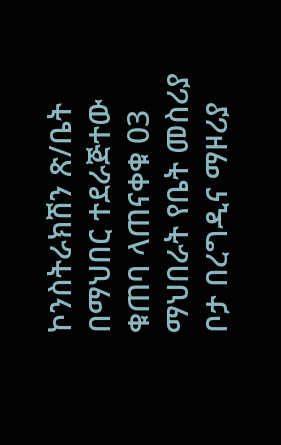ኮንስትራክሽን ጽ/ቤት በማህበር ተደራጅተው ቁጠባ ላጠናቀቁ 03 ማህበራት የቤት መስሪያ ቦታ በረግዲና ማዞሪያ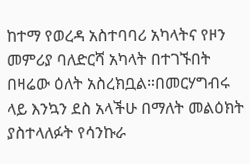ከተማ የወረዳ አስተባባሪ አካላትና የዞን መምሪያ ባለድርሻ አካላት በተገኙበት በዛሬው ዕለት አስረክቧል።በመርሃግብሩ ላይ እንኳን ደስ አላችሁ በማለት መልዕክት ያስተላለፉት የሳንኩራ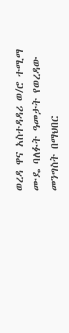ወረዳ ዋና አስተዳዳሪ ወ/ሮ ተሚማ ሙዴ ባለፉት ዓመታት የወረዳው መንግስት በማህበር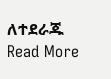ለተደራጁ Read More